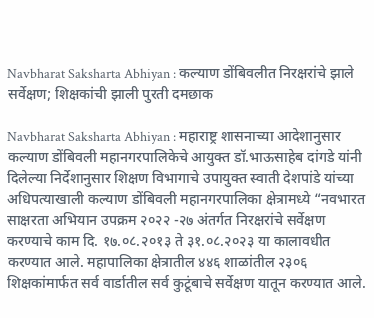Navbharat Saksharta Abhiyan : कल्याण डोंबिवलीत निरक्षरांचे झाले सर्वेक्षण; शिक्षकांची झाली पुरती दमछाक

Navbharat Saksharta Abhiyan : महाराष्ट्र शासनाच्या आदेशानुसार कल्याण डोंबिवली महानगरपालिकेचे आयुक्त डॉ.भाऊसाहेब दांगडे यांनी दिलेल्या निर्देशानुसार शिक्षण विभागाचे उपायुक्त स्वाती देशपांडे यांच्या अधिपत्याखाली कल्याण डोंबिवली महानगरपालिका क्षेत्रामध्ये “नवभारत साक्षरता अभियान उपक्रम २०२२ -२७ अंतर्गत निरक्षरांचे सर्वेक्षण करण्याचे काम दि. १७.०८.२०१३ ते ३१.०८.२०२३ या कालावधीत करण्यात आले. महापालिका क्षेत्रातील ४४६ शाळांतील २३०६ शिक्षकांमार्फत सर्व वार्डातील सर्व कुटूंबाचे सर्वेक्षण यातून करण्यात आले.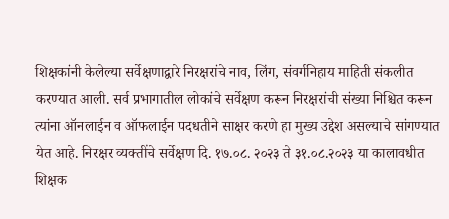शिक्षकांनी केलेल्या सर्वेक्षणाद्वारे निरक्षरांचे नाव, लिंग, संवर्गनिहाय माहिती संकलीत करण्यात आली. सर्व प्रभागातील लोकांचे सर्वेक्षण करून निरक्षरांची संख्या निश्चित करून त्यांना ऑनलाईन व ऑफलाईन पदधतीने साक्षर करणे हा मुख्य उद्देश असल्याचे सांगण्यात येत आहे. निरक्षर व्यक्तींचे सर्वेक्षण दि. १७.०८. २०२३ ते ३१.०८.२०२३ या कालावधीत शिक्षक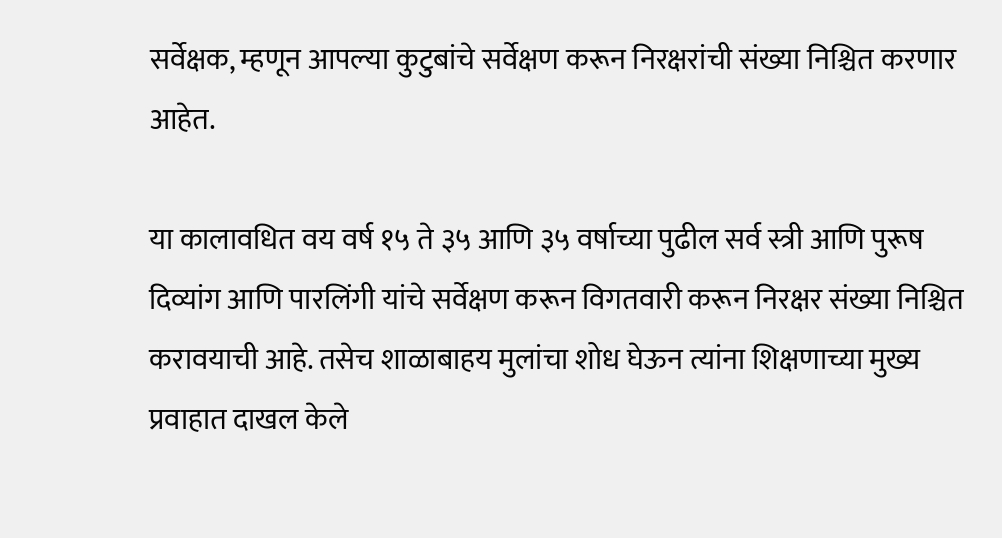सर्वेक्षक, म्हणून आपल्या कुटुबांचे सर्वेक्षण करून निरक्षरांची संख्या निश्चित करणार आहेत.

या कालावधित वय वर्ष १५ ते ३५ आणि ३५ वर्षाच्या पुढील सर्व स्त्री आणि पुरूष दिव्यांग आणि पारलिंगी यांचे सर्वेक्षण करून विगतवारी करून निरक्षर संख्या निश्चित करावयाची आहे. तसेच शाळाबाहय मुलांचा शोध घेऊन त्यांना शिक्षणाच्या मुख्य प्रवाहात दाखल केले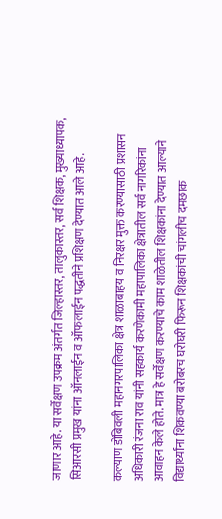जाणार आहे. या सर्वेक्षण उपक्रम अंतर्गत जिल्हास्तर, तालुकास्तर, सर्व शिक्षक, मुख्याध्यापक, सिआरसी प्रमुख यांना ऑनलाईन व ऑफलाईन पद्धतीने प्रशिक्षण देण्यात आले आहे.

कल्याण डोंबिवली महानगरपालिका क्षेत्र शाळाबाहय व निरक्षर मुक्त करण्यासाठी प्रशासन अधिकारी रंजना राव यांनी सहकार्य करणेकामी महापालिका क्षेत्रातील सर्व नागरिकांना आवाहन केले होते. मात्र हे सर्वेक्षण करण्याचे काम शाळेतील शिक्षकांना देण्यात आल्याने विद्यार्थ्यांना शिकवण्या बरोबरच घरोघरी फिरून शिक्षकांची चांगलीच दमछाक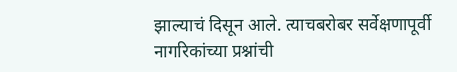झाल्याचं दिसून आले. त्याचबरोबर सर्वेक्षणापूर्वी नागरिकांच्या प्रश्नांची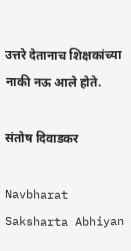उत्तरे देतानाच शिक्षकांच्या नाकी नऊ आले होते.

संतोष दिवाडकर

Navbharat Saksharta Abhiyan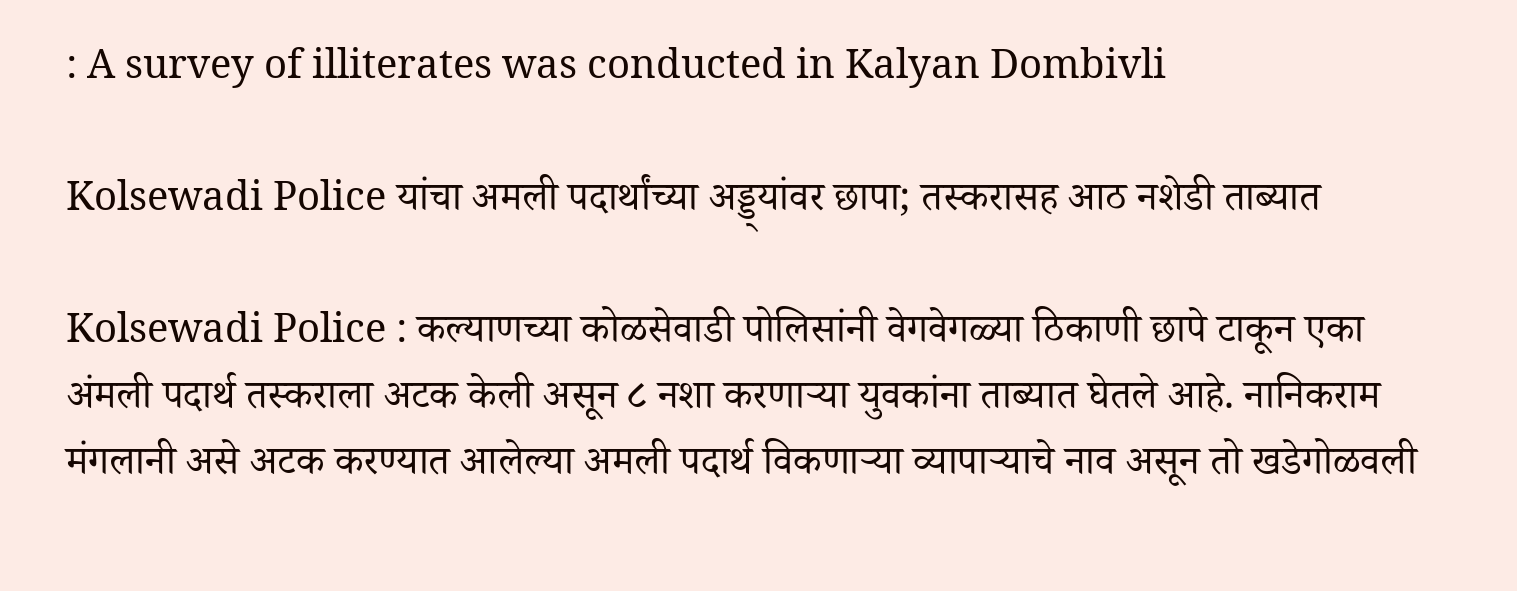: A survey of illiterates was conducted in Kalyan Dombivli

Kolsewadi Police यांचा अमली पदार्थांच्या अड्ड्यांवर छापा; तस्करासह आठ नशेडी ताब्यात

Kolsewadi Police : कल्याणच्या कोळसेवाडी पोलिसांनी वेगवेगळ्या ठिकाणी छापे टाकून एका अंमली पदार्थ तस्कराला अटक केली असून ८ नशा करणाऱ्या युवकांना ताब्यात घेतले आहे. नानिकराम मंगलानी असे अटक करण्यात आलेल्या अमली पदार्थ विकणाऱ्या व्यापाऱ्याचे नाव असून तो खडेगोळवली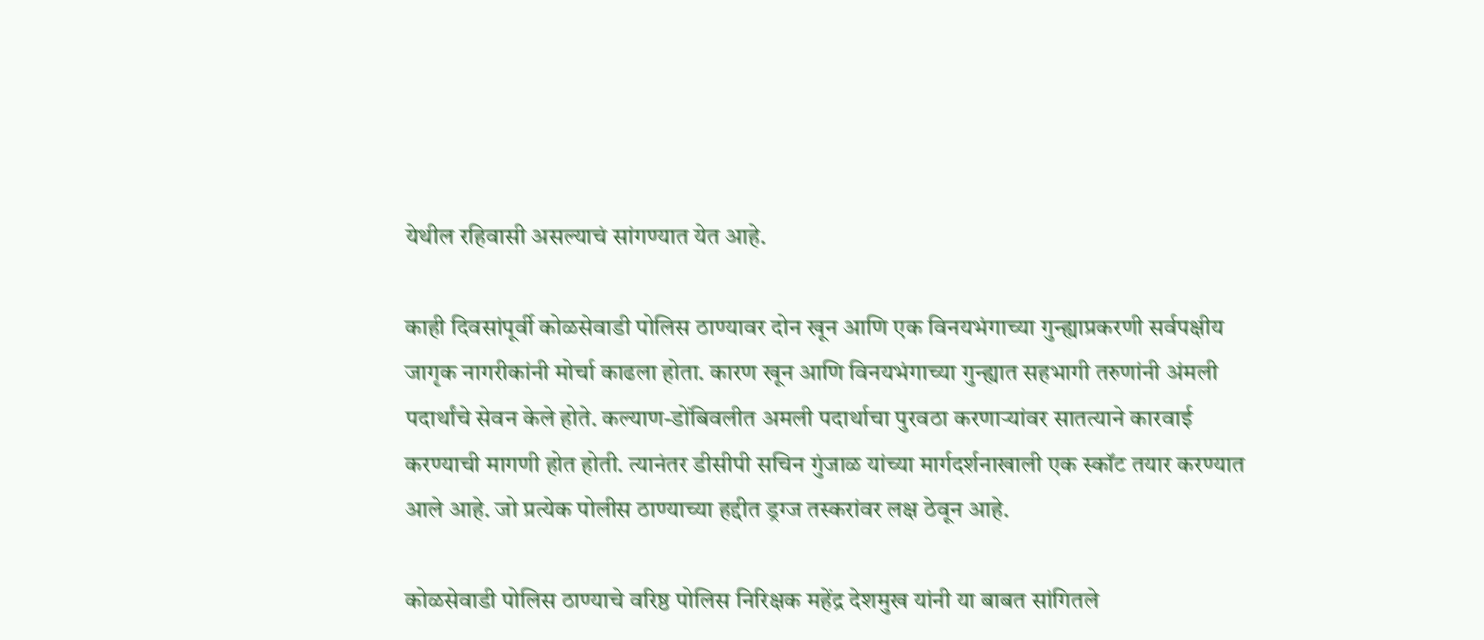येथील रहिवासी असल्याचं सांगण्यात येत आहे.

काही दिवसांपूर्वी कोळसेवाडी पोलिस ठाण्यावर दोन खून आणि एक विनयभंगाच्या गुन्ह्याप्रकरणी सर्वपक्षीय जागृक नागरीकांनी मोर्चा काढला होता. कारण खून आणि विनयभंगाच्या गुन्ह्यात सहभागी तरुणांनी अंमली पदार्थांचे सेवन केले होते. कल्याण-डोंबिवलीत अमली पदार्थाचा पुरवठा करणाऱ्यांवर सातत्याने कारवाई करण्याची मागणी होत होती. त्यानंतर डीसीपी सचिन गुंजाळ यांच्या मार्गदर्शनाखाली एक स्कॉट तयार करण्यात आले आहे. जो प्रत्येक पोलीस ठाण्याच्या हद्दीत ड्रग्ज तस्करांवर लक्ष ठेवून आहे.

कोळसेवाडी पोलिस ठाण्याचे वरिष्ठ पोलिस निरिक्षक महेंद्र देशमुख यांनी या बाबत सांगितले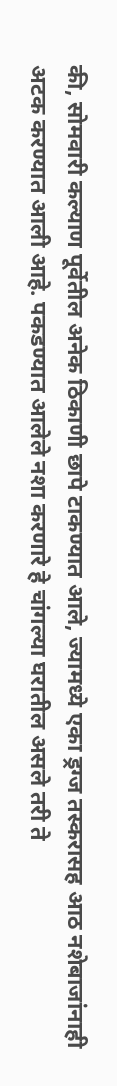की, सोमवारी कल्याण पूर्वेतील अनेक ठिकाणी छापे टाकण्यात आले, ज्यामध्ये एका ड्रग्ज तस्करासह आठ नशेबाजांनाही अटक करण्यात आली आहे. पकडण्यात आलेले नशा करणारे हे चांगल्या घरातील असले तरी ते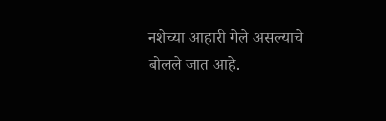नशेच्या आहारी गेले असल्याचे बोलले जात आहे.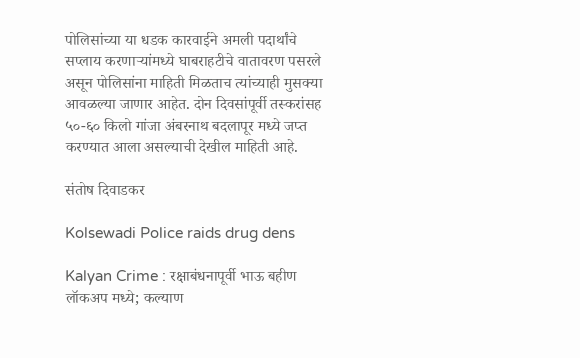पोलिसांच्या या धडक कारवाईने अमली पदार्थांचे सप्लाय करणाऱ्यांमध्ये घाबराहटीचे वातावरण पसरले असून पोलिसांना माहिती मिळताच त्यांच्याही मुसक्या आवळल्या जाणार आहेत. दोन दिवसांपूर्वी तस्करांसह ५०-६० किलो गांजा अंबरनाथ बदलापूर मध्ये जप्त करण्यात आला असल्याची देखील माहिती आहे.

संतोष दिवाडकर

Kolsewadi Police raids drug dens

Kalyan Crime : रक्षाबंधनापूर्वी भाऊ बहीण लॉकअप मध्ये; कल्याण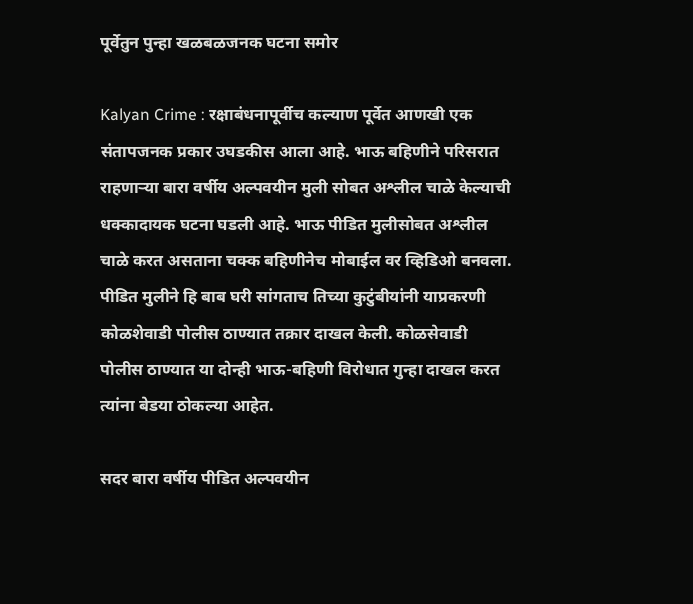पूर्वेतुन पुन्हा खळबळजनक घटना समोर

Kalyan Crime : रक्षाबंधनापूर्वीच कल्याण पूर्वेत आणखी एक संतापजनक प्रकार उघडकीस आला आहे. भाऊ बहिणीने परिसरात राहणाऱ्या बारा वर्षीय अल्पवयीन मुली सोबत अश्लील चाळे केल्याची धक्कादायक घटना घडली आहे. भाऊ पीडित मुलीसोबत अश्लील चाळे करत असताना चक्क बहिणीनेच मोबाईल वर व्हिडिओ बनवला. पीडित मुलीने हि बाब घरी सांगताच तिच्या कुटुंबीयांनी याप्रकरणी कोळशेवाडी पोलीस ठाण्यात तक्रार दाखल केली. कोळसेवाडी पोलीस ठाण्यात या दोन्ही भाऊ-बहिणी विरोधात गुन्हा दाखल करत त्यांना बेडया ठोकल्या आहेत.

सदर बारा वर्षीय पीडित अल्पवयीन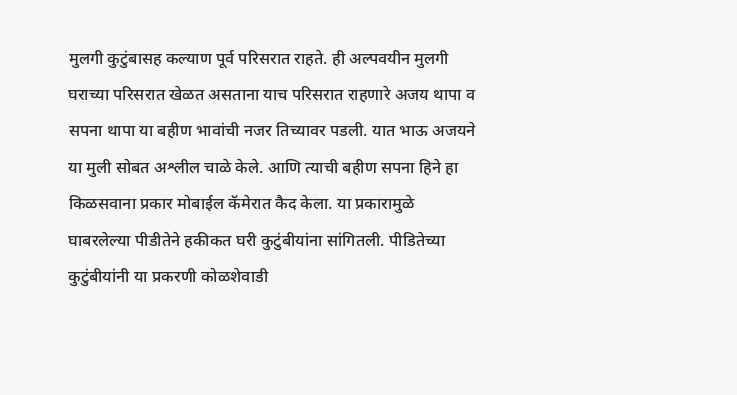मुलगी कुटुंबासह कल्याण पूर्व परिसरात राहते. ही अल्पवयीन मुलगी घराच्या परिसरात खेळत असताना याच परिसरात राहणारे अजय थापा व सपना थापा या बहीण भावांची नजर तिच्यावर पडली. यात भाऊ अजयने या मुली सोबत अश्लील चाळे केले. आणि त्याची बहीण सपना हिने हा किळसवाना प्रकार मोबाईल कॅमेरात कैद केला. या प्रकारामुळे घाबरलेल्या पीडीतेने हकीकत घरी कुटुंबीयांना सांगितली. पीडितेच्या कुटुंबीयांनी या प्रकरणी कोळशेवाडी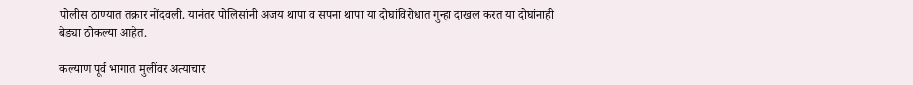पोलीस ठाण्यात तक्रार नोंदवली. यानंतर पोलिसांनी अजय थापा व सपना थापा या दोघांविरोधात गुन्हा दाखल करत या दोघांनाही बेड्या ठोकल्या आहेत.

कल्याण पूर्व भागात मुलींवर अत्याचार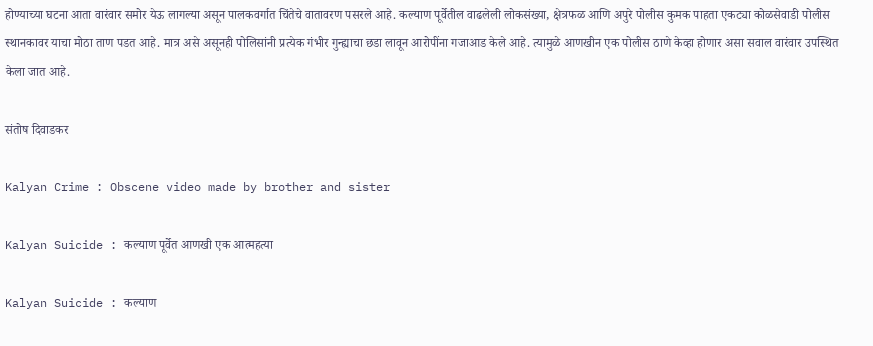होण्याच्या घटना आता वारंवार समोर येऊ लागल्या असून पालकवर्गात चिंतेचे वातावरण पसरले आहे. कल्याण पूर्वेतील वाढलेली लोकसंख्या, क्षेत्रफळ आणि अपुरे पोलीस कुमक पाहता एकट्या कोळसेवाडी पोलीस स्थानकावर याचा मोठा ताण पडत आहे. मात्र असे असूनही पोलिसांनी प्रत्येक गंभीर गुन्ह्याचा छडा लावून आरोपींना गजाआड केले आहे. त्यामुळे आणखीन एक पोलीस ठाणे केव्हा होणार असा सवाल वारंवार उपस्थित केला जात आहे.

संतोष दिवाडकर

Kalyan Crime : Obscene video made by brother and sister

Kalyan Suicide : कल्याण पूर्वेत आणखी एक आत्महत्या

Kalyan Suicide : कल्याण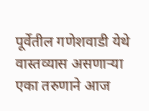पूर्वेतील गणेशवाडी येथे वास्तव्यास असणाऱ्या एका तरुणाने आज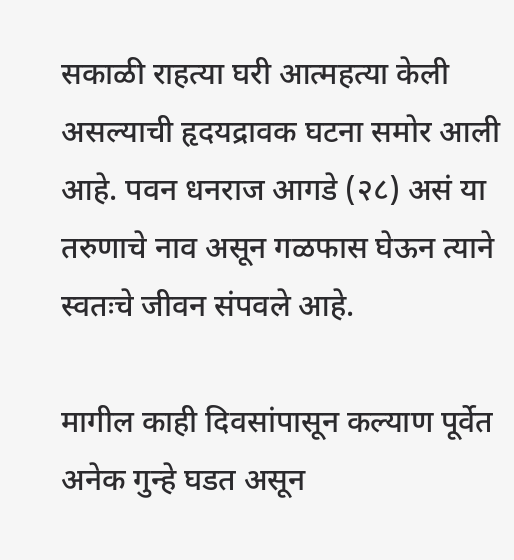सकाळी राहत्या घरी आत्महत्या केली असल्याची हृदयद्रावक घटना समोर आली आहे. पवन धनराज आगडे (२८) असं या तरुणाचे नाव असून गळफास घेऊन त्याने स्वतःचे जीवन संपवले आहे.

मागील काही दिवसांपासून कल्याण पूर्वेत अनेक गुन्हे घडत असून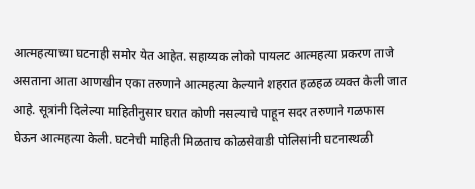आत्महत्याच्या घटनाही समोर येत आहेत. सहाय्यक लोको पायलट आत्महत्या प्रकरण ताजे असताना आता आणखीन एका तरुणाने आत्महत्या केल्याने शहरात हळहळ व्यक्त केली जात आहे. सूत्रांनी दिलेल्या माहितीनुसार घरात कोणी नसल्याचे पाहून सदर तरुणाने गळफास घेऊन आत्महत्या केली. घटनेची माहिती मिळताच कोळसेवाडी पोलिसांनी घटनास्थळी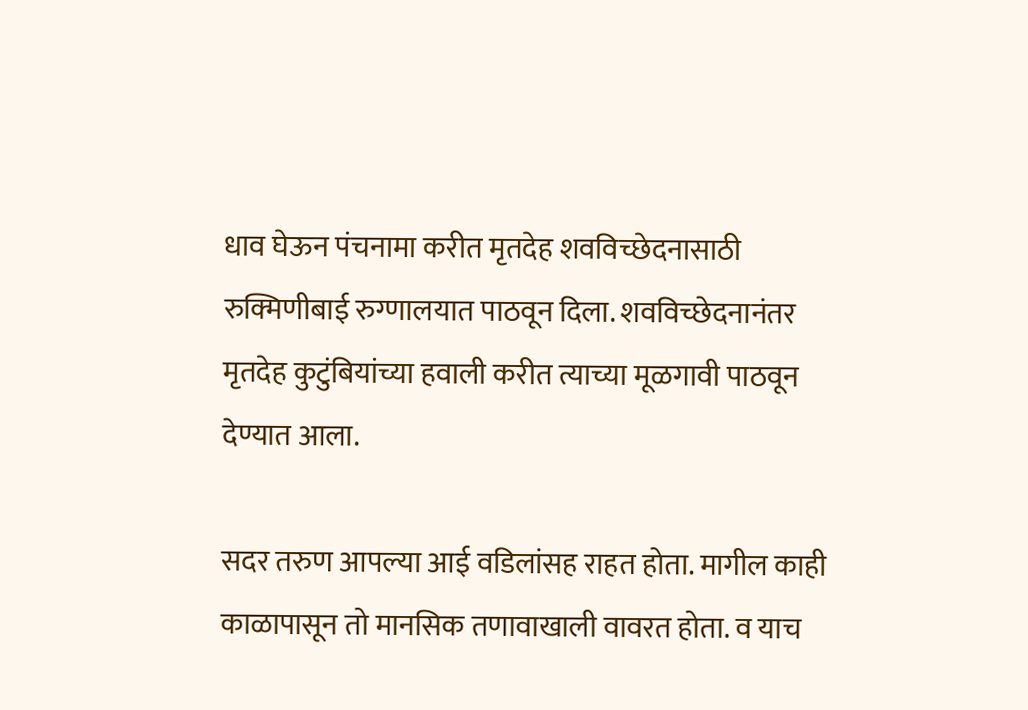धाव घेऊन पंचनामा करीत मृतदेह शवविच्छेदनासाठी रुक्मिणीबाई रुग्णालयात पाठवून दिला. शवविच्छेदनानंतर मृतदेह कुटुंबियांच्या हवाली करीत त्याच्या मूळगावी पाठवून देण्यात आला.

सदर तरुण आपल्या आई वडिलांसह राहत होता. मागील काही काळापासून तो मानसिक तणावाखाली वावरत होता. व याच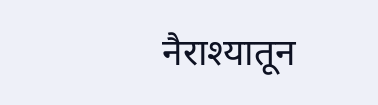नैराश्यातून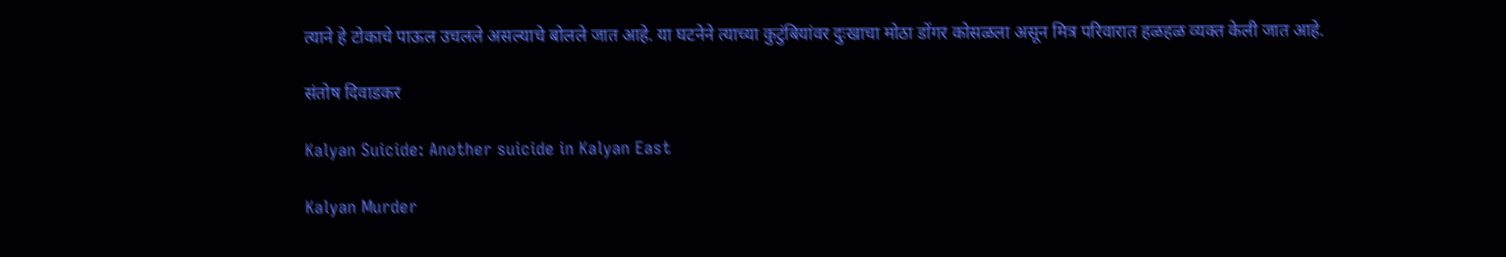त्याने हे टोकाचे पाऊल उचलले असल्याचे बोलले जात आहे. या घटनेने त्याच्या कुटुंबियांवर दुःखाचा मोठा डोंगर कोसळला असून मित्र परिवारात हळहळ व्यक्त केली जात आहे.

संतोष दिवाडकर

Kalyan Suicide: Another suicide in Kalyan East

Kalyan Murder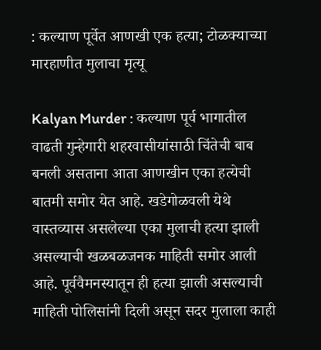: कल्याण पूर्वेत आणखी एक हत्या; टोळक्याच्या मारहाणीत मुलाचा मृत्यू

Kalyan Murder : कल्याण पूर्व भागातील वाढती गुन्हेगारी शहरवासीयांसाठी चिंतेची बाब बनली असताना आता आणखीन एका हत्येची बातमी समोर येत आहे. खडेगोळवली येथे वास्तव्यास असलेल्या एका मुलाची हत्या झाली असल्याची खळबळजनक माहिती समोर आली आहे. पूर्ववैमनस्यातून ही हत्या झाली असल्याची माहिती पोलिसांनी दिली असून सदर मुलाला काही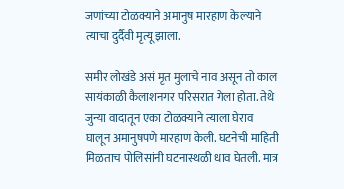जणांच्या टोळक्याने अमानुष मारहाण केल्याने त्याचा दुर्दैवी मृत्यू झाला.

समीर लोखंडे असं मृत मुलाचे नाव असून तो काल सायंकाळी कैलाशनगर परिसरात गेला होता. तेथे जुन्या वादातून एका टोळक्याने त्याला घेराव घालून अमानुषपणे मारहाण केली. घटनेची माहिती मिळताच पोलिसांनी घटनास्थळी धाव घेतली. मात्र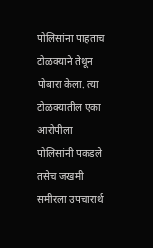पोलिसांना पाहताच टोळक्याने तेथून पोबारा केला. त्या टोळक्यातील एका आरोपीला पोलिसांनी पकडले तसेच जखमी समीरला उपचारार्थ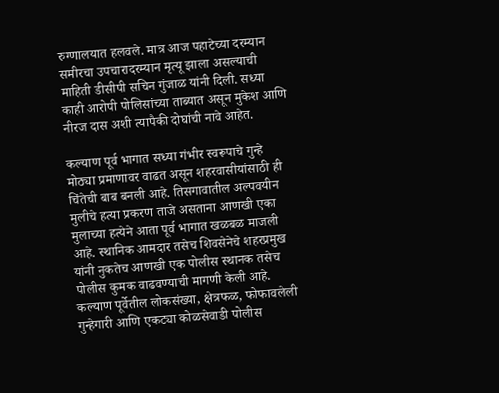रुग्णालयात हलवले. मात्र आज पहाटेच्या दरम्यान समीरचा उपचारादरम्यान मृत्यू झाला असल्याची माहिती डीसीपी सचिन गुंजाळ यांनी दिली. सध्या काही आरोपी पोलिसांच्या ताब्यात असून मुकेश आणि नीरज दास अशी त्यापैकी दोघांची नावे आहेत.

कल्याण पूर्व भागात सध्या गंभीर स्वरूपाचे गुन्हे मोठ्या प्रमाणावर वाढत असून शहरवासीयांसाठी ही चिंतेची बाब बनली आहे. तिसगावातील अल्पवयीन मुलीचे हत्या प्रकरण ताजे असताना आणखी एका मुलाच्या हत्येने आता पूर्व भागात खळबळ माजली आहे. स्थानिक आमदार तसेच शिवसेनेचे शहरप्रमुख यांनी नुकतेच आणखी एक पोलीस स्थानक तसेच पोलीस कुमक वाढवण्याची मागणी केली आहे. कल्याण पूर्वेतील लोकसंख्या, क्षेत्रफळ, फोफावलेली गुन्हेगारी आणि एकट्या कोळसेवाडी पोलीस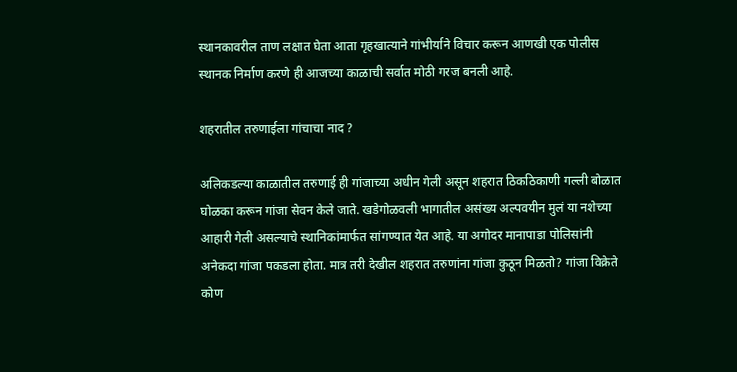स्थानकावरील ताण लक्षात घेता आता गृहखात्याने गांभीर्याने विचार करून आणखी एक पोलीस स्थानक निर्माण करणे ही आजच्या काळाची सर्वात मोठी गरज बनली आहे.

शहरातील तरुणाईला गांचाचा नाद ?

अलिकडल्या काळातील तरुणाई ही गांजाच्या अधीन गेली असून शहरात ठिकठिकाणी गल्ली बोळात घोळका करून गांजा सेवन केले जाते. खडेगोळवली भागातील असंख्य अल्पवयीन मुलं या नशेच्या आहारी गेली असल्याचे स्थानिकांमार्फत सांगण्यात येत आहे. या अगोदर मानापाडा पोलिसांनी अनेकदा गांजा पकडला होता. मात्र तरी देखील शहरात तरुणांना गांजा कुठून मिळतो? गांजा विक्रेते कोण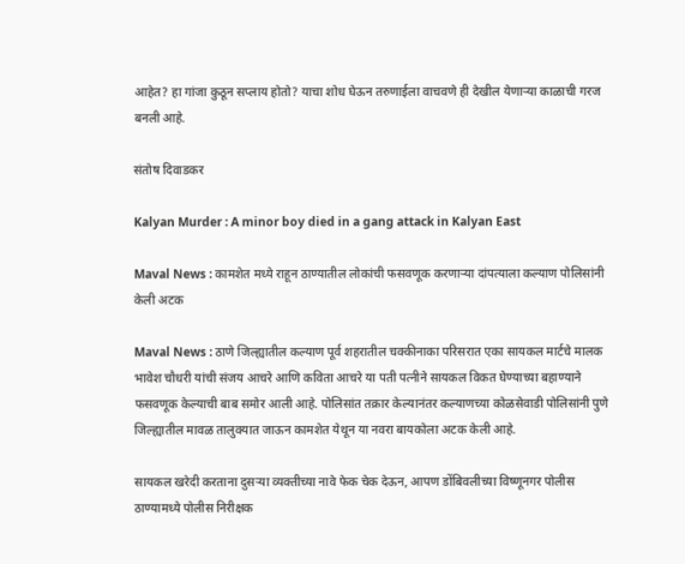आहेत? हा गांजा कुठून सप्लाय होतो? याचा शोध घेऊन तरुणाईला वाचवणे ही देखील येणाऱ्या काळाची गरज बनली आहे.

संतोष दिवाडकर

Kalyan Murder : A minor boy died in a gang attack in Kalyan East

Maval News : कामशेत मध्ये राहून ठाण्यातील लोकांची फसवणूक करणाऱ्या दांपत्याला कल्याण पोलिसांनी केली अटक

Maval News : ठाणे जिल्ह्यातील कल्याण पूर्व शहरातील चक्कीनाका परिसरात एका सायकल मार्टचे मालक भावेश चौधरी यांची संजय आचरे आणि कविता आचरे या पती पत्नीने सायकल विकत घेण्याच्या बहाण्याने फसवणूक केल्याची बाब समोर आली आहे. पोलिसांत तक्रार केल्यानंतर कल्याणच्या कोळसेवाडी पोलिसांनी पुणे जिल्ह्यातील मावळ तालुक्यात जाऊन कामशेत येथून या नवरा बायकोला अटक केली आहे.

सायकल खरेदी करताना दुसऱ्या व्यक्तीच्या नावे फेक चेक देऊन, आपण डोंबिवलीच्या विष्णूनगर पोलीस ठाण्यामध्ये पोलीस निरीक्षक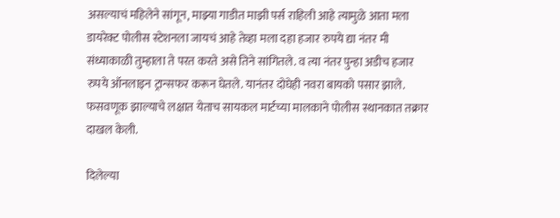असल्याचं महिलेने सांगून, माझ्या गाडीत माझी पर्स राहिली आहे त्यामुळे आता मला डायरेक्ट पोलीस स्टेशनला जायचं आहे तेव्हा मला दहा हजार रुपये द्या नंतर मी संध्याकाळी तुम्हाला ते परत करते असे तिने सांगितले. व त्या नंतर पुन्हा अडीच हजार रुपये ऑनलाइन ट्रान्सफर करून घेतले. यानंतर दोघेही नवरा बायको पसार झाले. फसवणूक झाल्याचे लक्षात येताच सायकल मार्टच्या मालकाने पोलीस स्थानकात तक्रार दाखल केली.

दिलेल्या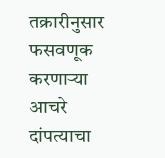तक्रारीनुसार फसवणूक करणाऱ्या आचरे दांपत्याचा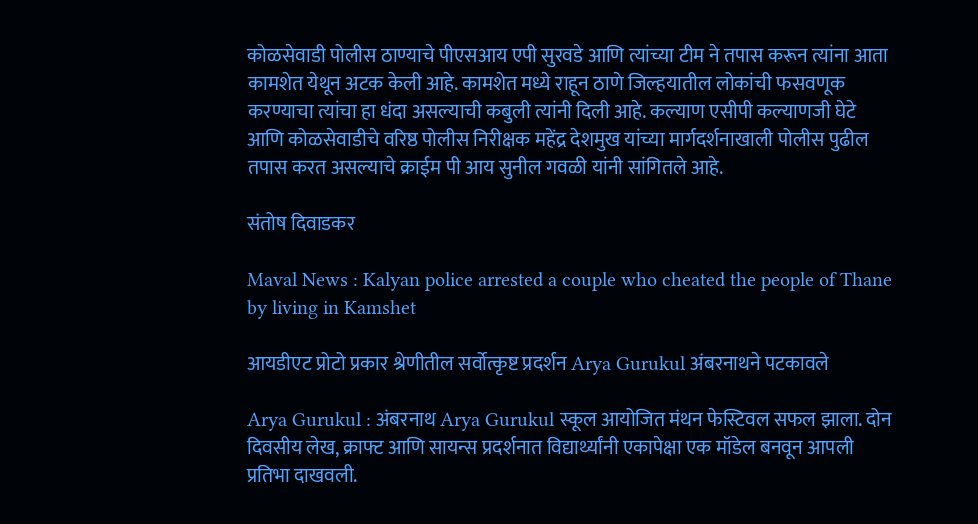कोळसेवाडी पोलीस ठाण्याचे पीएसआय एपी सुरवडे आणि त्यांच्या टीम ने तपास करून त्यांना आता कामशेत येथून अटक केली आहे. कामशेत मध्ये राहून ठाणे जिल्हयातील लोकांची फसवणूक करण्याचा त्यांचा हा धंदा असल्याची कबुली त्यांनी दिली आहे. कल्याण एसीपी कल्याणजी घेटे आणि कोळसेवाडीचे वरिष्ठ पोलीस निरीक्षक महेंद्र देशमुख यांच्या मार्गदर्शनाखाली पोलीस पुढील तपास करत असल्याचे क्राईम पी आय सुनील गवळी यांनी सांगितले आहे.

संतोष दिवाडकर

Maval News : Kalyan police arrested a couple who cheated the people of Thane by living in Kamshet

आयडीएट प्रोटो प्रकार श्रेणीतील सर्वोत्कृष्ट प्रदर्शन Arya Gurukul अंबरनाथने पटकावले

Arya Gurukul : अंबरनाथ Arya Gurukul स्कूल आयोजित मंथन फेस्टिवल सफल झाला. दोन दिवसीय लेख, क्राफ्ट आणि सायन्स प्रदर्शनात विद्यार्थ्यांनी एकापेक्षा एक मॉडेल बनवून आपली प्रतिभा दाखवली.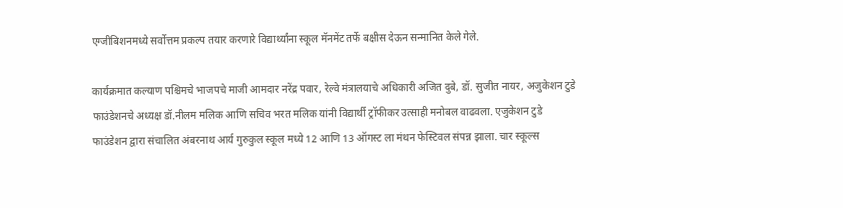एग्जीबिशनमध्ये सर्वोत्तम प्रकल्प तयार करणारे विद्यार्थ्‍यांना स्‍कूल मॅनमेंट तर्फे बक्षीस देऊन सन्मानित केले गेले.

कार्यक्रमात कल्याण पश्चिमचे भाजपचे माजी आमदार नरेंद्र पवार, रेल्वे मंत्रालयाचे अधिकारी अजित दुबे, डॉ. सुजीत नायर, अजुकेशन टुडे फाउंडेशनचे अध्यक्ष डॉ.नीलम मलिक आणि सचिव भरत मलिक यांनी विद्यार्थी ट्रॉफीकर उत्साही मनोबल वाढवला. एजुकेशन टुडे फाउंडेशन द्वारा संचालित अंबरनाथ आर्य गुरुकुल स्कूल मध्ये 12 आणि 13 ऑगस्ट ला मंथन फेस्टिवल संपन्न झाला. चार स्कूल्स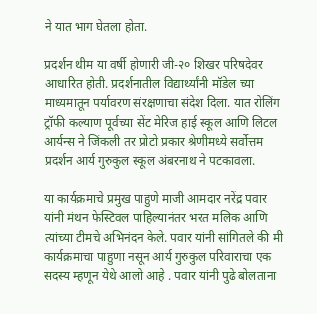ने यात भाग घेतला होता.

प्रदर्शन थीम या वर्षी होणारी जी-२० शिखर परिषदेवर आधारित होती. प्रदर्शनातील विद्यार्थ्यांनी मॉडेल च्या माध्यमातून पर्यावरण संरक्षणाचा संदेश दिला. यात रोलिंग ट्रॉफी कल्याण पूर्वच्या सेंट मेरिज हाई स्कूल आणि लिटल आर्यन्स ने जिंकली तर प्रोटो प्रकार श्रेणीमध्ये सर्वोत्तम प्रदर्शन आर्य गुरुकुल स्कूल अंबरनाथ ने पटकावला.

या कार्यक्रमाचे प्रमुख पाहुणे माजी आमदार नरेंद्र पवार यांनी मंथन फेस्टिवल पाहिल्यानंतर भरत मलिक आणि त्यांच्या टीमचे अभिनंदन केले. पवार यांनी सांगितले की मी कार्यक्रमाचा पाहुणा नसून आर्य गुरुकुल परिवाराचा एक सदस्य म्हणून येथे आलो आहे . पवार यांनी पुढे बोलताना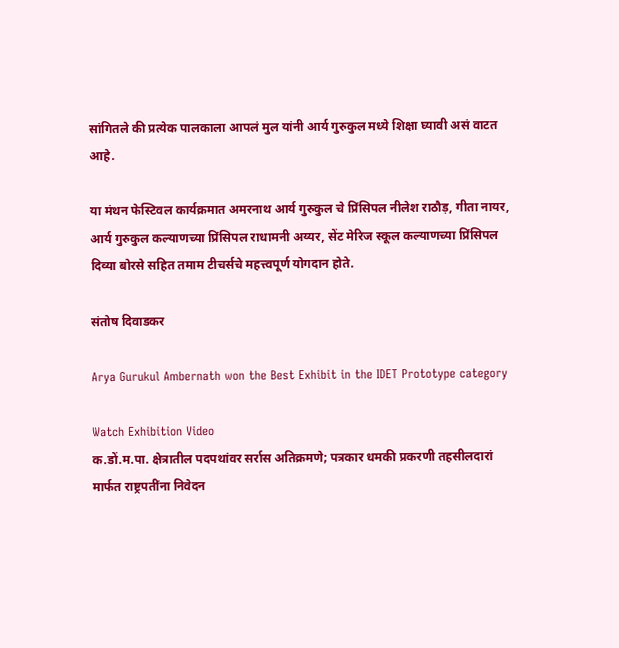सांगितले की प्रत्येक पालकाला आपलं मुल यांनी आर्य गुरुकुल मध्ये शिक्षा घ्यावी असं वाटत आहे.

या मंथन फेस्टिवल कार्यक्रमात अमरनाथ आर्य गुरुकुल चे प्रिंसिपल नीलेश राठौड़, गीता नायर, आर्य गुरुकुल कल्याणच्या प्रिंसिपल राधामनी अय्यर, सेंट मेरिज स्कूल कल्याणच्या प्रिंसिपल दिव्या बोरसे सहित तमाम टीचर्सचे महत्त्वपूर्ण योगदान होते.

संतोष दिवाडकर

Arya Gurukul Ambernath won the Best Exhibit in the IDET Prototype category

Watch Exhibition Video
क.डों.म.पा. क्षेत्रातील पदपथांवर सर्रास अतिक्रमणे; पत्रकार धमकी प्रकरणी तहसीलदारां मार्फत राष्ट्रपतींना निवेदन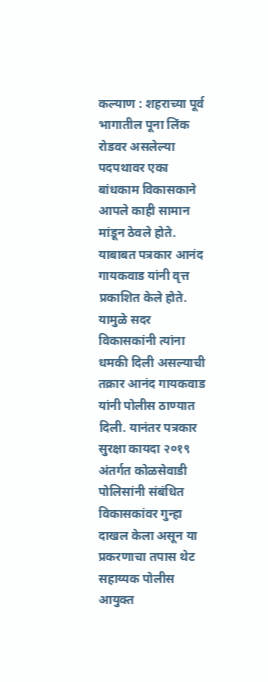कल्याण : शहराच्या पूर्व भागातील पूना लिंक रोडवर असलेल्या पदपथावर एका बांधकाम विकासकाने आपले काही सामान मांडून ठेवले होते. याबाबत पत्रकार आनंद गायकवाड यांनी वृत्त प्रकाशित केले होते. यामुळे सदर विकासकांनी त्यांना धमकी दिली असल्याची तक्रार आनंद गायकवाड यांनी पोलीस ठाण्यात दिली. यानंतर पत्रकार सुरक्षा कायदा २०१९ अंतर्गत कोळसेवाडी पोलिसांनी संबंधित विकासकांवर गुन्हा दाखल केला असून या प्रकरणाचा तपास थेट सहाय्यक पोलीस आयुक्त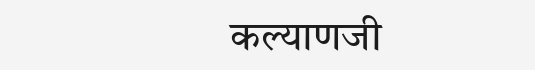कल्याणजी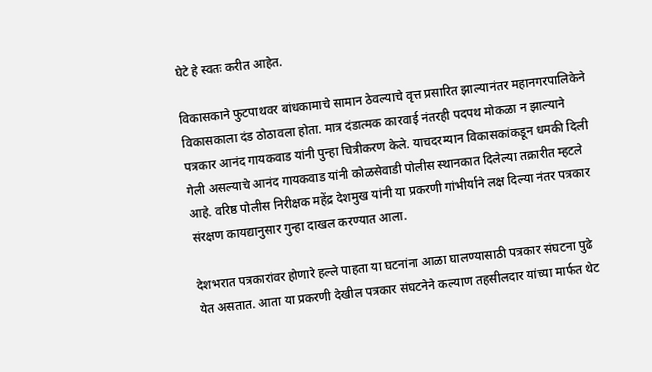घेटे हे स्वतः करीत आहेत.

विकासकाने फुटपाथवर बांधकामाचे सामान ठेवल्याचे वृत्त प्रसारित झाल्यानंतर महानगरपालिकेने विकासकाला दंड ठोठावला होता. मात्र दंडात्मक कारवाई नंतरही पदपथ मोकळा न झाल्याने पत्रकार आनंद गायकवाड यांनी पुन्हा चित्रीकरण केले. याचदरम्यान विकासकांकडून धमकी दिली गेली असल्याचे आनंद गायकवाड यांनी कोळसेवाडी पोलीस स्थानकात दिलेल्या तक्रारीत म्हटले आहे. वरिष्ठ पोलीस निरीक्षक महेंद्र देशमुख यांनी या प्रकरणी गांभीर्याने लक्ष दिल्या नंतर पत्रकार संरक्षण कायद्यानुसार गुन्हा दाखल करण्यात आला.

देशभरात पत्रकारांवर होणारे हल्ले पाहता या घटनांना आळा घालण्यासाठी पत्रकार संघटना पुढे येत असतात. आता या प्रकरणी देखील पत्रकार संघटनेने कल्याण तहसीलदार यांच्या मार्फत थेट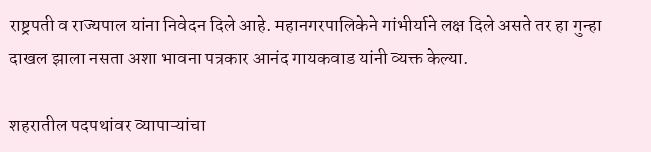राष्ट्रपती व राज्यपाल यांना निवेदन दिले आहे. महानगरपालिकेने गांभीर्याने लक्ष दिले असते तर हा गुन्हा दाखल झाला नसता अशा भावना पत्रकार आनंद गायकवाड यांनी व्यक्त केल्या.

शहरातील पदपथांवर व्यापाऱ्यांचा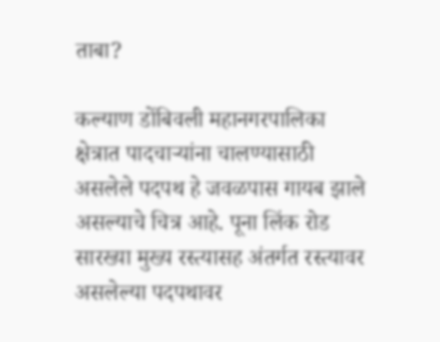ताबा?

कल्याण डोंबिवली महानगरपालिका क्षेत्रात पादचाऱ्यांना चालण्यासाठी असलेले पदपथ हे जवळपास गायब झाले असल्याचे चित्र आहे. पूना लिंक रोड सारख्या मुख्य रस्त्यासह अंतर्गत रस्त्यावर असलेल्या पदपथावर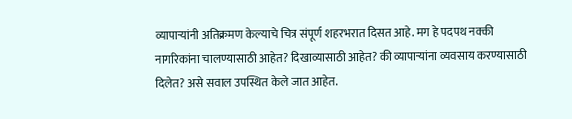व्यापाऱ्यांनी अतिक्रमण केल्याचे चित्र संपूर्ण शहरभरात दिसत आहे. मग हे पदपथ नक्की नागरिकांना चालण्यासाठी आहेत? दिखाव्यासाठी आहेत? की व्यापाऱ्यांना व्यवसाय करण्यासाठी दिलेत? असे सवाल उपस्थित केले जात आहेत.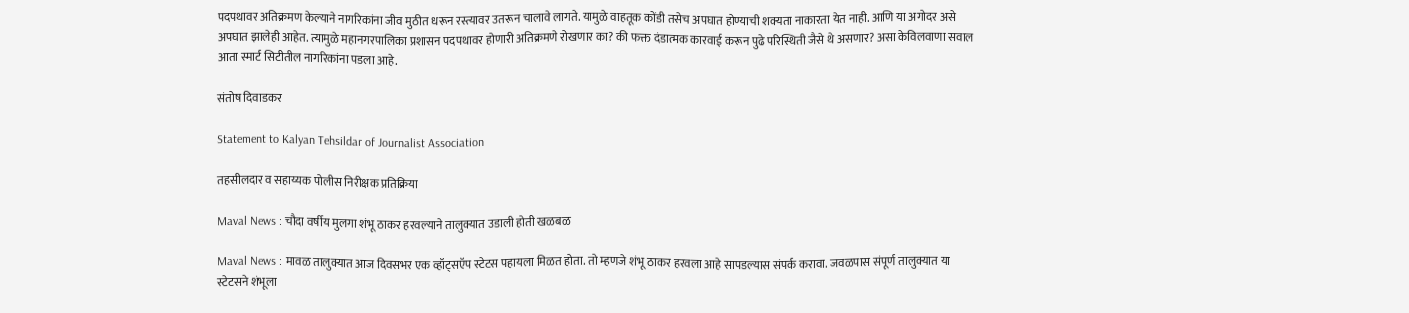पदपथावर अतिक्रमण केल्याने नागरिकांना जीव मुठीत धरून रस्त्यावर उतरून चालावे लागते. यामुळे वाहतूक कोंडी तसेच अपघात होण्याची शक्यता नाकारता येत नाही. आणि या अगोदर असे अपघात झालेही आहेत. त्यामुळे महानगरपालिका प्रशासन पदपथावर होणारी अतिक्रमणे रोखणार का? की फक्त दंडात्मक कारवाई करून पुढे परिस्थिती जैसे थे असणार? असा केविलवाणा सवाल आता स्मार्ट सिटीतील नागरिकांना पडला आहे.

संतोष दिवाडकर

Statement to Kalyan Tehsildar of Journalist Association

तहसीलदार व सहाय्यक पोलीस निरीक्षक प्रतिक्रिया

Maval News : चौदा वर्षीय मुलगा शंभू ठाकर हरवल्याने तालुक्यात उडाली होती खळबळ

Maval News : मावळ तालुक्यात आज दिवसभर एक व्हॉट्सऍप स्टेटस पहायला मिळत होता. तो म्हणजे शंभू ठाकर हरवला आहे सापडल्यास संपर्क करावा. जवळपास संपूर्ण तालुक्यात या स्टेटसने शंभूला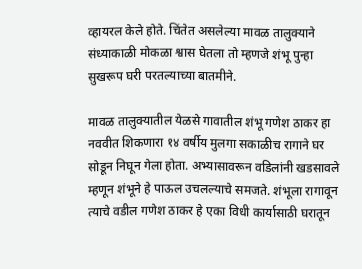व्हायरल केले होते. चिंतेत असलेल्या मावळ तालुक्याने संध्याकाळी मोकळा श्वास घेतला तो म्हणजे शंभू पुन्हा सुखरूप घरी परतल्याच्या बातमीने.

मावळ तालुक्यातील येळसे गावातील शंभू गणेश ठाकर हा नववीत शिकणारा १४ वर्षीय मुलगा सकाळीच रागाने घर सोडून निघून गेला होता. अभ्यासावरून वडिलांनी खडसावले म्हणून शंभूने हे पाऊल उचलल्याचे समजते. शंभूला रागावून त्याचे वडील गणेश ठाकर हे एका विधी कार्यासाठी घरातून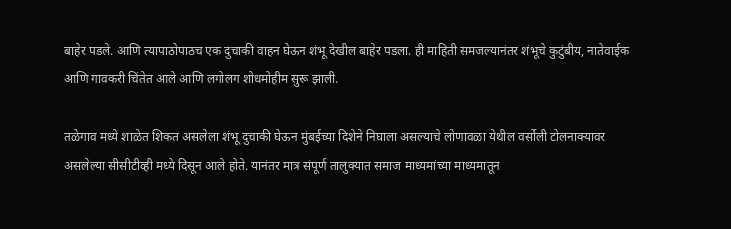बाहेर पडले. आणि त्यापाठोपाठच एक दुचाकी वाहन घेऊन शंभू देखील बाहेर पडला. ही माहिती समजल्यानंतर शंभूचे कुटुंबीय, नातेवाईक आणि गावकरी चिंतेत आले आणि लगोलग शोधमोहीम सुरू झाली.

तळेगाव मध्ये शाळेत शिकत असलेला शंभू दुचाकी घेऊन मुंबईच्या दिशेने निघाला असल्याचे लोणावळा येथील वर्सोली टोलनाक्यावर असलेल्या सीसीटीव्ही मध्ये दिसून आले होते. यानंतर मात्र संपूर्ण तालुक्यात समाज माध्यमांच्या माध्यमातून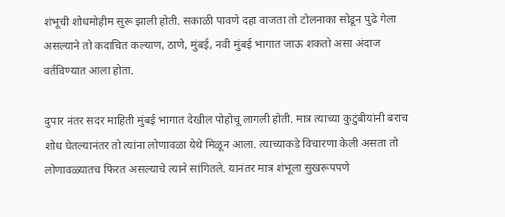शंभूची शोधमोहीम सुरू झाली होती. सकाळी पावणे दहा वाजता तो टोलनाका सोडून पुढे गेला असल्याने तो कदाचित कल्याण, ठाणे, मुंबई, नवी मुंबई भागात जाऊ शकतो असा अंदाज वर्तविण्यात आला होता.

दुपार नंतर सदर माहिती मुंबई भागात देखील पोहोचू लागली होती. मात्र त्याच्या कुटुंबीयांनी बराच शोध घेतल्यानंतर तो त्यांना लोणावळा येथे मिळून आला. त्याच्याकडे विचारणा केली असता तो लोणावळ्यातच फिरत असल्याचे त्याने सांगितले. यानंतर मात्र शंभूला सुखरूपपणे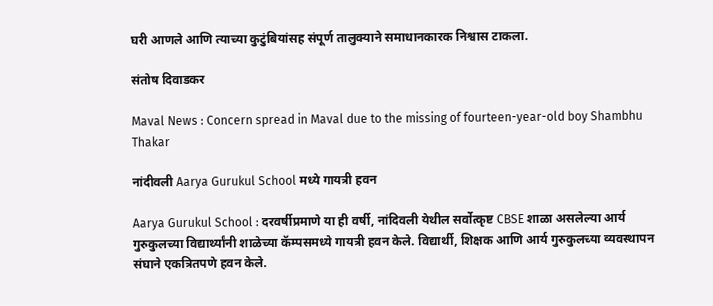घरी आणले आणि त्याच्या कुटुंबियांसह संपूर्ण तालुक्याने समाधानकारक निश्वास टाकला.

संतोष दिवाडकर

Maval News : Concern spread in Maval due to the missing of fourteen-year-old boy Shambhu Thakar

नांदीवली Aarya Gurukul School मध्ये गायत्री हवन

Aarya Gurukul School : दरवर्षीप्रमाणे या ही वर्षी, नांदिवली येथील सर्वोत्कृष्ट CBSE शाळा असलेल्या आर्य गुरुकुलच्या विद्यार्थ्यांनी शाळेच्या कॅम्पसमध्ये गायत्री हवन केले. विद्यार्थी, शिक्षक आणि आर्य गुरुकुलच्या व्यवस्थापन संघाने एकत्रितपणे हवन केले.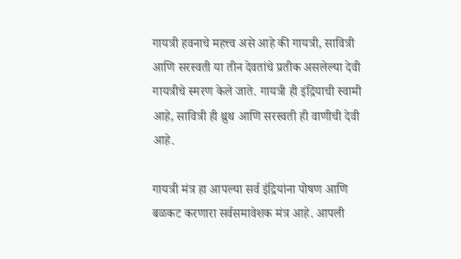गायत्री हवनाचे महत्त्व असे आहे की गायत्री, सावित्री आणि सरस्वती या तीन देवतांचे प्रतीक असलेल्या देवी गायत्रीचे स्मरण केले जाते. गायत्री ही इंद्रियाची स्वामी आहे, सावित्री ही थ्रुथ आणि सरस्वती ही वाणीची देवी आहे.

गायत्री मंत्र हा आपल्या सर्व इंद्रियांना पोषण आणि बळकट करणारा सर्वसमावेशक मंत्र आहे. आपली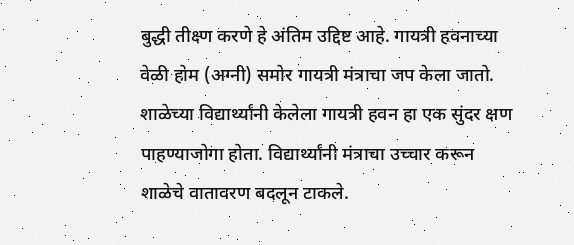बुद्धी तीक्ष्ण करणे हे अंतिम उद्दिष्ट आहे. गायत्री हवनाच्या वेळी होम (अग्नी) समोर गायत्री मंत्राचा जप केला जातो. शाळेच्या विद्यार्थ्यांनी केलेला गायत्री हवन हा एक सुंदर क्षण पाहण्याजोगा होता. विद्यार्थ्यांनी मंत्राचा उच्चार करून शाळेचे वातावरण बदलून टाकले.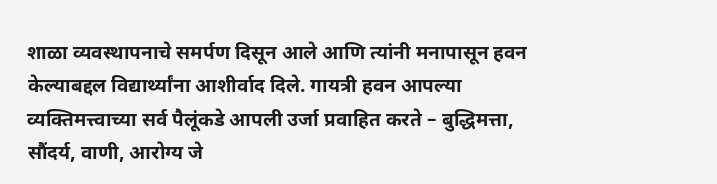शाळा व्यवस्थापनाचे समर्पण दिसून आले आणि त्यांनी मनापासून हवन केल्याबद्दल विद्यार्थ्यांना आशीर्वाद दिले. गायत्री हवन आपल्या व्यक्तिमत्त्वाच्या सर्व पैलूंकडे आपली उर्जा प्रवाहित करते – बुद्धिमत्ता, सौंदर्य, वाणी, आरोग्य जे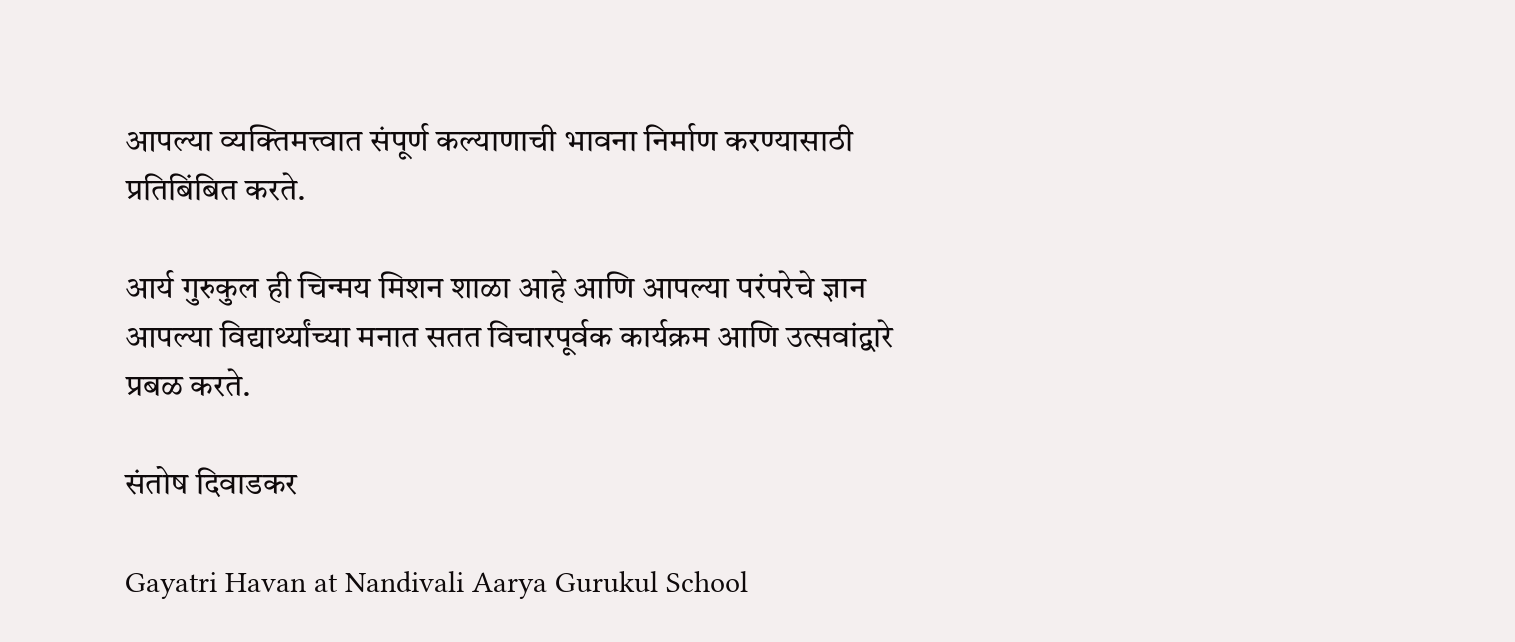आपल्या व्यक्तिमत्त्वात संपूर्ण कल्याणाची भावना निर्माण करण्यासाठी प्रतिबिंबित करते.

आर्य गुरुकुल ही चिन्मय मिशन शाळा आहे आणि आपल्या परंपरेचे ज्ञान आपल्या विद्यार्थ्यांच्या मनात सतत विचारपूर्वक कार्यक्रम आणि उत्सवांद्वारे प्रबळ करते.

संतोष दिवाडकर

Gayatri Havan at Nandivali Aarya Gurukul School